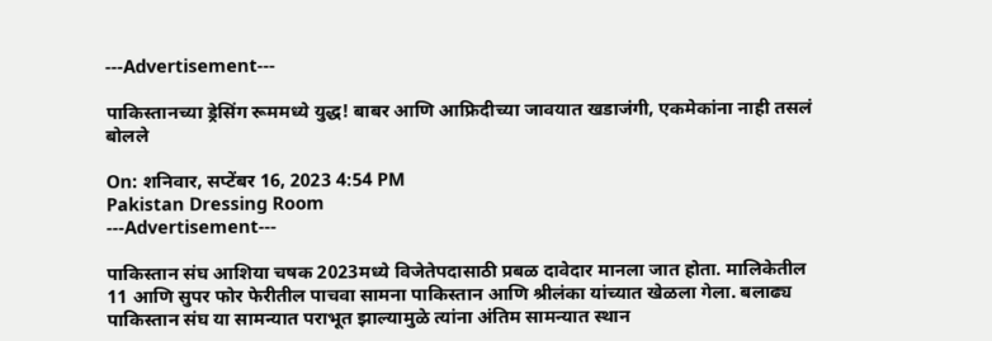---Advertisement---

पाकिस्तानच्या ड्रेसिंग रूममध्ये युद्ध! बाबर आणि आफ्रिदीच्या जावयात खडाजंगी, एकमेकांना नाही तसलं बोलले

On: शनिवार, सप्टेंबर 16, 2023 4:54 PM
Pakistan Dressing Room
---Advertisement---

पाकिस्तान संघ आशिया चषक 2023मध्ये विजेतेपदासाठी प्रबळ दावेदार मानला जात होता. मालिकेतील 11 आणि सुपर फोर फेरीतील पाचवा सामना पाकिस्तान आणि श्रीलंका यांच्यात खेळला गेला. बलाढ्य पाकिस्तान संघ या सामन्यात पराभूत झाल्यामुळे त्यांना अंतिम सामन्यात स्थान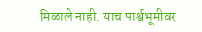मिळाले नाही. याच पार्श्वभूमीवर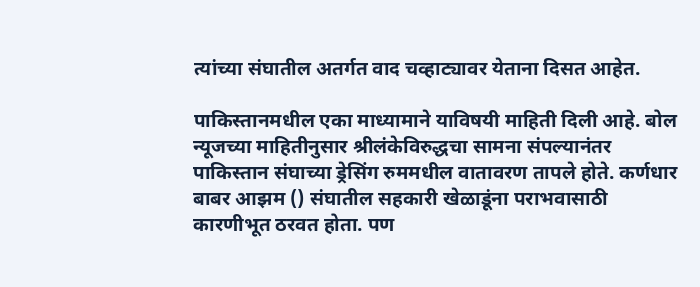त्यांच्या संघातील अतर्गत वाद चव्हाट्यावर येताना दिसत आहेत.

पाकिस्तानमधील एका माध्यामाने याविषयी माहिती दिली आहे. बोल न्यूजच्या माहितीनुसार श्रीलंकेविरुद्धचा सामना संपल्यानंतर पाकिस्तान संघाच्या ड्रेसिंग रुममधील वातावरण तापले होते. कर्णधार बाबर आझम () संघातील सहकारी खेळाडूंना पराभवासाठी कारणीभूत ठरवत होता. पण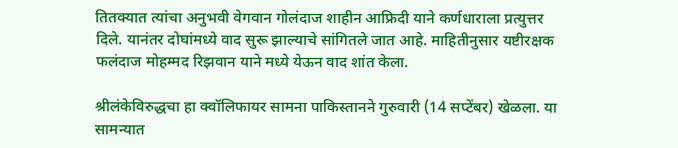तितक्यात त्यांचा अनुभवी वेगवान गोलंदाज शाहीन आफ्रिदी याने कर्णधाराला प्रत्युत्तर दिले. यानंतर दोघांमध्ये वाद सुरू झाल्याचे सांगितले जात आहे. माहितीनुसार यष्टीरक्षक फलंदाज मोहम्मद रिझवान याने मध्ये येऊन वाद शांत केला.

श्रीलंकेविरुद्धचा हा क्वॉलिफायर सामना पाकिस्तानने गुरुवारी (14 सप्टेंबर) खेळला. या सामन्यात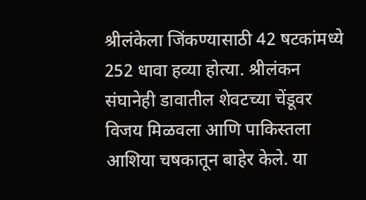श्रीलंकेला जिंकण्यासाठी 42 षटकांमध्ये 252 धावा हव्या होत्या. श्रीलंकन संघानेही डावातील शेवटच्या चेंडूवर विजय मिळवला आणि पाकिस्तला आशिया चषकातून बाहेर केले. या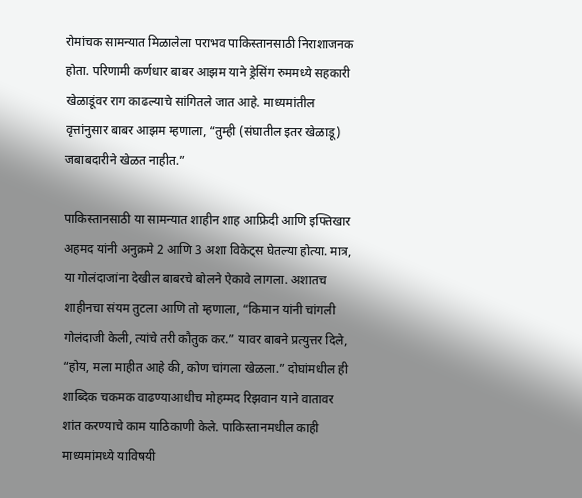रोमांचक सामन्यात मिळालेला पराभव पाकिस्तानसाठी निराशाजनक होता. परिणामी कर्णधार बाबर आझम याने ड्रेसिंग रुममध्ये सहकारी खेळाडूंवर राग काढल्याचे सांगितले जात आहे. माध्यमांतील वृत्तांनुसार बाबर आझम म्हणाला, “तुम्ही (संघातील इतर खेळाडू) जबाबदारीने खेळत नाहीत.”

पाकिस्तानसाठी या सामन्यात शाहीन शाह आफ्रिदी आणि इफ्तिखार अहमद यांनी अनुक्रमे 2 आणि 3 अशा विकेट्स घेतल्या होत्या. मात्र, या गोलंदाजांना देखील बाबरचे बोलने ऐकावे लागला. अशातच शाहीनचा संयम तुटला आणि तो म्हणाला, “किमान यांनी चांगली गोलंदाजी केली, त्यांचे तरी कौतुक कर.” यावर बाबने प्रत्युत्तर दिले, “होय, मला माहीत आहे की, कोण चांगला खेळला.” दोघांमधील ही शाब्दिक चकमक वाढण्याआधीच मोहम्मद रिझवान याने वातावर शांत करण्याचे काम याठिकाणी केले. पाकिस्तानमधील काही माध्यमांमध्ये याविषयी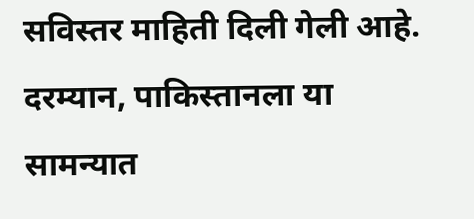सविस्तर माहिती दिली गेली आहे. दरम्यान, पाकिस्तानला या सामन्यात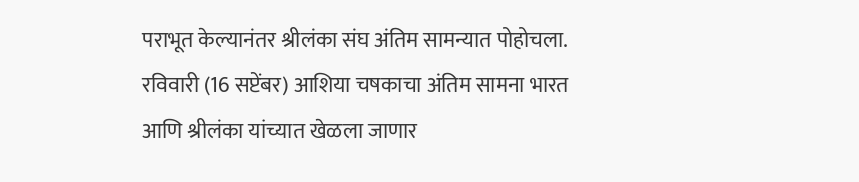पराभूत केल्यानंतर श्रीलंका संघ अंतिम सामन्यात पोहोचला. रविवारी (16 सप्टेंबर) आशिया चषकाचा अंतिम सामना भारत आणि श्रीलंका यांच्यात खेळला जाणार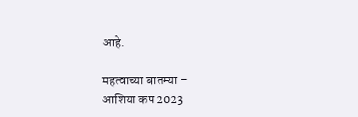आहे.

महत्वाच्या बातम्या –
आशिया कप 2023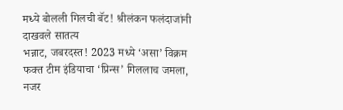मध्ये बोलली गिलची बॅट! श्रीलंकन फलंदाजांनी दाखवले सातत्य
भन्नाट, जबरदस्त! 2023 मध्ये ‘असा’ विक्रम फक्त टीम इंडियाचा ‘प्रिन्स’ गिललाच जमला, नजर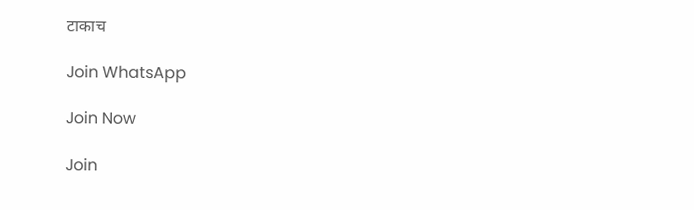टाकाच

Join WhatsApp

Join Now

Join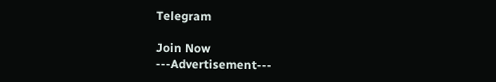Telegram

Join Now
---Advertisement---